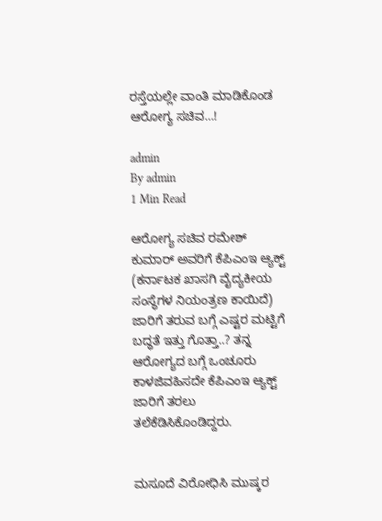ರಸ್ತೆಯಲ್ಲೇ ವಾಂತಿ ಮಾಡಿಕೊಂಡ ಆರೋಗ್ಯ ಸಚಿವ…!

admin
By admin
1 Min Read

ಆರೋಗ್ಯ ಸಚಿವ ರಮೇಶ್ ಕುಮಾರ್ ಅವರಿಗೆ ಕೆಪಿಎಂಇ ಆ್ಯಕ್ಟ್ (ಕರ್ನಾಟಕ ಖಾಸಗಿ ವೈದ್ಯಕೀಯ ಸಂಸ್ಥೆಗಳ ನಿಯಂತ್ರಣ ಕಾಯಿದೆ) ಜಾರಿಗೆ ತರುವ ಬಗ್ಗೆ ಎಷ್ಟರ ಮಟ್ಟಿಗೆ ಬದ್ಧತೆ ಇತ್ತು ಗೊತ್ತಾ..? ತನ್ನ ಆರೋಗ್ಯದ ಬಗ್ಗೆ ಒಂಚೂರು ಕಾಳಜಿವಹಿಸದೇ ಕೆಪಿಎಂಇ ಆ್ಯಕ್ಟ್ ಜಾರಿಗೆ ತರಲು ತಲೆಕೆಡಿಸಿಕೊಂಡಿದ್ದರು.


ಮಸೂದೆ ವಿರೋಧಿಸಿ ಮುಷ್ಕರ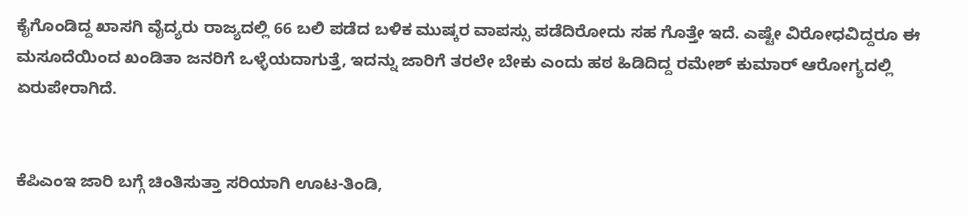ಕೈಗೊಂಡಿದ್ದ ಖಾಸಗಿ ವೈದ್ಯರು ರಾಜ್ಯದಲ್ಲಿ 66 ಬಲಿ ಪಡೆದ ಬಳಿಕ ಮುಷ್ಕರ ವಾಪಸ್ಸು ಪಡೆದಿರೋದು ಸಹ ಗೊತ್ತೇ ಇದೆ. ಎಷ್ಟೇ ವಿರೋಧವಿದ್ದರೂ ಈ ಮಸೂದೆಯಿಂದ ಖಂಡಿತಾ ಜನರಿಗೆ ಒಳ್ಳೆಯದಾಗುತ್ತೆ, ಇದನ್ನು ಜಾರಿಗೆ ತರಲೇ ಬೇಕು ಎಂದು ಹಠ ಹಿಡಿದಿದ್ದ ರಮೇಶ್ ಕುಮಾರ್ ಆರೋಗ್ಯದಲ್ಲಿ ಏರುಪೇರಾಗಿದೆ.


ಕೆಪಿಎಂಇ ಜಾರಿ ಬಗ್ಗೆ ಚಿಂತಿಸುತ್ತಾ ಸರಿಯಾಗಿ ಊಟ-ತಿಂಡಿ,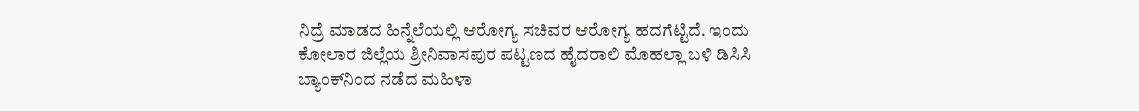ನಿದ್ರೆ ಮಾಡದ ಹಿನ್ನೆಲೆಯಲ್ಲಿ ಆರೋಗ್ಯ ಸಚಿವರ ಆರೋಗ್ಯ ಹದಗೆಟ್ಟಿದೆ. ಇಂದು ಕೋಲಾರ ಜಿಲ್ಲೆಯ ಶ್ರೀನಿವಾಸಪುರ ಪಟ್ಟಣದ ಹೈದರಾಲಿ ಮೊಹಲ್ಲಾ ಬಳಿ ಡಿಸಿಸಿ ಬ್ಯಾಂಕ್‍ನಿಂದ ನಡೆದ ಮಹಿಳಾ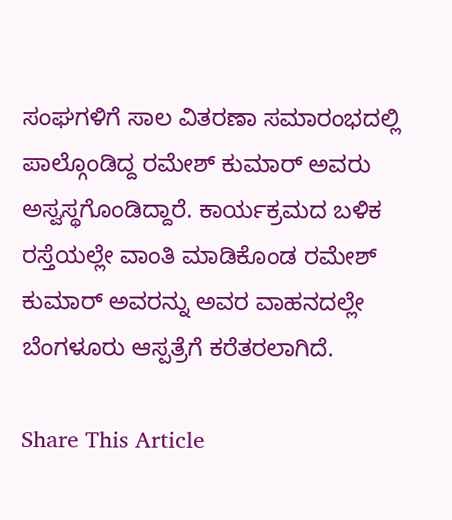ಸಂಘಗಳಿಗೆ ಸಾಲ ವಿತರಣಾ ಸಮಾರಂಭದಲ್ಲಿ ಪಾಲ್ಗೊಂಡಿದ್ದ ರಮೇಶ್ ಕುಮಾರ್ ಅವರು ಅಸ್ವಸ್ಥಗೊಂಡಿದ್ದಾರೆ. ಕಾರ್ಯಕ್ರಮದ ಬಳಿಕ ರಸ್ತೆಯಲ್ಲೇ ವಾಂತಿ ಮಾಡಿಕೊಂಡ ರಮೇಶ್ ಕುಮಾರ್ ಅವರನ್ನು ಅವರ ವಾಹನದಲ್ಲೇ ಬೆಂಗಳೂರು ಆಸ್ಪತ್ರೆಗೆ ಕರೆತರಲಾಗಿದೆ.

Share This Article